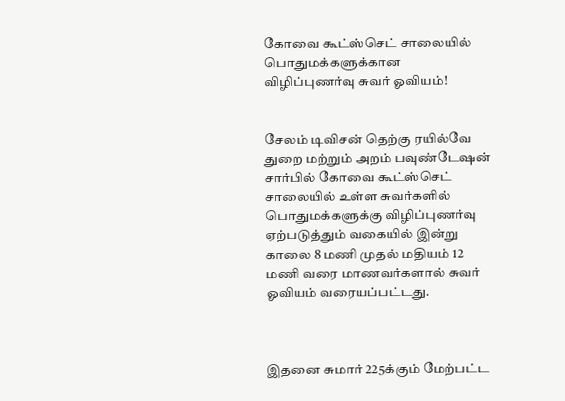கோவை கூட்ஸ்செட் சாலையில் பொதுமக்களுக்கான விழிப்புணர்வு சுவர் ஓவியம்!


சேலம் டிவிசன் தெற்கு ரயில்வே துறை மற்றும் அறம் பவுண்டேஷன் சார்பில் கோவை கூட்ஸ்செட் சாலையில் உள்ள சுவர்களில் பொதுமக்களுக்கு விழிப்புணர்வு ஏற்படுத்தும் வகையில் இன்று காலை 8 மணி முதல் மதியம் 12 மணி வரை மாணவர்களால் சுவர் ஓவியம் வரையப்பட்டது.



இதனை சுமார் 225க்கும் மேற்பட்ட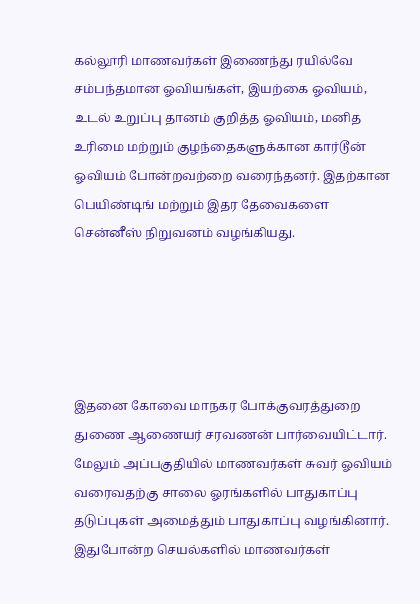கல்லூரி மாணவர்கள் இணைந்து ரயில்வே சம்பந்தமான ஓவியங்கள், இயற்கை ஓவியம், உடல் உறுப்பு தானம் குறித்த ஓவியம், மனித உரிமை மற்றும் குழந்தைகளுக்கான கார்டூன் ஓவியம் போன்றவற்றை வரைந்தனர். இதற்கான பெயிண்டிங் மற்றும் இதர தேவைகளை சென்னீஸ் நிறுவனம் வழங்கியது.





இதனை கோவை மாநகர போக்குவரத்துறை துணை ஆணையர் சரவணன் பார்வையிட்டார். மேலும் அப்பகுதியில் மாணவர்கள் சுவர் ஓவியம் வரைவதற்கு சாலை ஓரங்களில் பாதுகாப்பு தடுப்புகள் அமைத்தும் பாதுகாப்பு வழங்கினார். இதுபோன்ற செயல்களில் மாணவர்கள்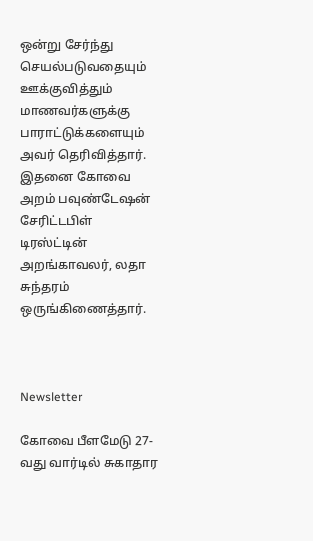ஒன்று சேர்ந்து செயல்படுவதையும் ஊக்குவித்தும் மாணவர்களுக்கு பாராட்டுக்களையும் அவர் தெரிவித்தார். இதனை கோவை அறம் பவுண்டேஷன் சேரிட்டபிள் டிரஸ்ட்டின் அறங்காவலர், லதா சுந்தரம் ஒருங்கிணைத்தார்.



Newsletter

கோவை பீளமேடு 27-வது வார்டில் சுகாதார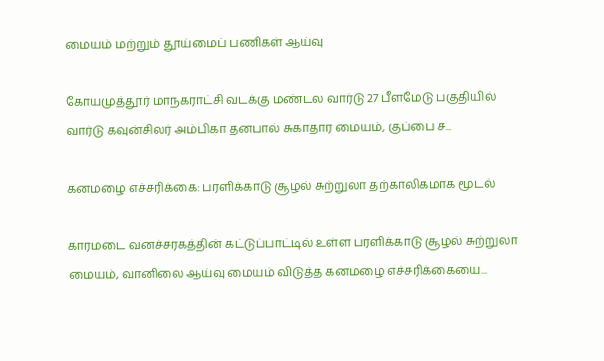மையம் மற்றும் தூய்மைப் பணிகள் ஆய்வு

கோயமுத்தூர் மாநகராட்சி வடக்கு மண்டல வார்டு 27 பீளமேடு பகுதியில் வார்டு கவுன்சிலர் அம்பிகா தனபால் சுகாதார மையம், குப்பை ச...

கனமழை எச்சரிக்கை: பரளிக்காடு சூழல் சுற்றுலா தற்காலிகமாக மூடல்

காரமடை வனச்சரகத்தின் கட்டுப்பாட்டில் உள்ள பரளிக்காடு சூழல் சுற்றுலா மையம், வானிலை ஆய்வு மையம் விடுத்த கனமழை எச்சரிக்கையை...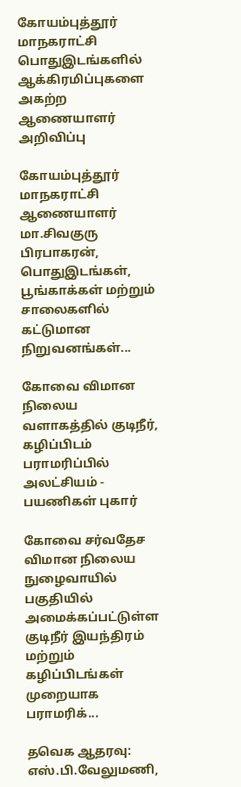கோயம்புத்தூர் மாநகராட்சி பொதுஇடங்களில் ஆக்கிரமிப்புகளை அகற்ற ஆணையாளர் அறிவிப்பு

கோயம்புத்தூர் மாநகராட்சி ஆணையாளர் மா.சிவகுரு பிரபாகரன், பொதுஇடங்கள், பூங்காக்கள் மற்றும் சாலைகளில் கட்டுமான நிறுவனங்கள்...

கோவை விமான நிலைய வளாகத்தில் குடிநீர், கழிப்பிடம் பராமரிப்பில் அலட்சியம் - பயணிகள் புகார்

கோவை சர்வதேச விமான நிலைய நுழைவாயில் பகுதியில் அமைக்கப்பட்டுள்ள குடிநீர் இயந்திரம் மற்றும் கழிப்பிடங்கள் முறையாக பராமரிக்...

தவெக ஆதரவு: எஸ்.பி.வேலுமணி,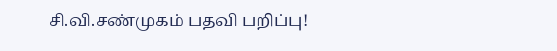சி.வி.சண்முகம் பதவி பறிப்பு!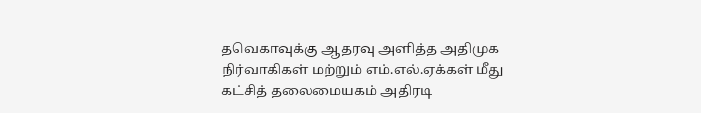தவெகாவுக்கு ஆதரவு அளித்த அதிமுக நிர்வாகிகள் மற்றும் எம்.எல்.ஏக்கள் மீது கட்சித் தலைமையகம் அதிரடி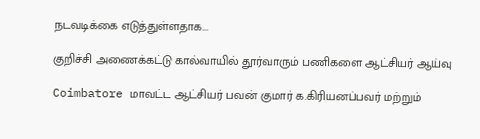நடவடிக்கை எடுத்துள்ளதாக...

குறிச்சி அணைக்கட்டு கால்வாயில் தூர்வாரும் பணிகளை ஆட்சியர் ஆய்வு

Coimbatore மாவட்ட ஆட்சியர் பவன் குமார் க.கிரியனப்பவர் மற்றும்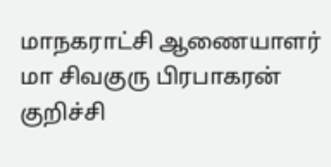மாநகராட்சி ஆணையாளர்  மா சிவகுரு பிரபாகரன் குறிச்சி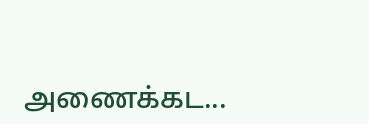அணைக்கட...